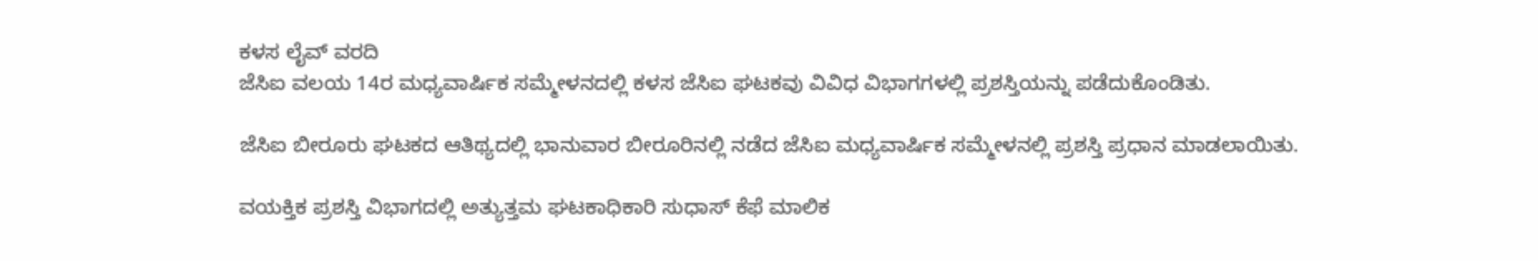ಕಳಸ ಲೈವ್ ವರದಿ
ಜೆಸಿಐ ವಲಯ 14ರ ಮಧ್ಯವಾರ್ಷಿಕ ಸಮ್ಮೇಳನದಲ್ಲಿ ಕಳಸ ಜೆಸಿಐ ಘಟಕವು ವಿವಿಧ ವಿಭಾಗಗಳಲ್ಲಿ ಪ್ರಶಸ್ತಿಯನ್ನು ಪಡೆದುಕೊಂಡಿತು.

ಜೆಸಿಐ ಬೀರೂರು ಘಟಕದ ಆತಿಥ್ಯದಲ್ಲಿ ಭಾನುವಾರ ಬೀರೂರಿನಲ್ಲಿ ನಡೆದ ಜೆಸಿಐ ಮಧ್ಯವಾರ್ಷಿಕ ಸಮ್ಮೇಳನಲ್ಲಿ ಪ್ರಶಸ್ತಿ ಪ್ರಧಾನ ಮಾಡಲಾಯಿತು.

ವಯಕ್ತಿಕ ಪ್ರಶಸ್ತಿ ವಿಭಾಗದಲ್ಲಿ ಅತ್ಯುತ್ತಮ ಘಟಕಾಧಿಕಾರಿ ಸುಧಾಸ್ ಕೆಫೆ ಮಾಲಿಕ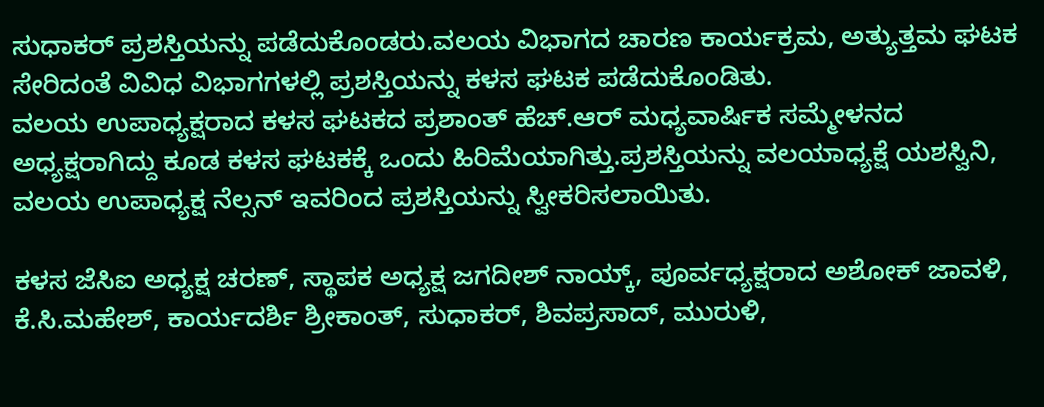ಸುಧಾಕರ್ ಪ್ರಶಸ್ತಿಯನ್ನು ಪಡೆದುಕೊಂಡರು.ವಲಯ ವಿಭಾಗದ ಚಾರಣ ಕಾರ್ಯಕ್ರಮ, ಅತ್ಯುತ್ತಮ ಘಟಕ ಸೇರಿದಂತೆ ವಿವಿಧ ವಿಭಾಗಗಳಲ್ಲಿ ಪ್ರಶಸ್ತಿಯನ್ನು ಕಳಸ ಘಟಕ ಪಡೆದುಕೊಂಡಿತು.
ವಲಯ ಉಪಾಧ್ಯಕ್ಷರಾದ ಕಳಸ ಘಟಕದ ಪ್ರಶಾಂತ್ ಹೆಚ್.ಆರ್ ಮಧ್ಯವಾರ್ಷಿಕ ಸಮ್ಮೇಳನದ ಅಧ್ಯಕ್ಷರಾಗಿದ್ದು ಕೂಡ ಕಳಸ ಘಟಕಕ್ಕೆ ಒಂದು ಹಿರಿಮೆಯಾಗಿತ್ತು.ಪ್ರಶಸ್ತಿಯನ್ನು ವಲಯಾಧ್ಯಕ್ಷೆ ಯಶಸ್ವಿನಿ, ವಲಯ ಉಪಾಧ್ಯಕ್ಷ ನೆಲ್ಸನ್ ಇವರಿಂದ ಪ್ರಶಸ್ತಿಯನ್ನು ಸ್ವೀಕರಿಸಲಾಯಿತು.

ಕಳಸ ಜೆಸಿಐ ಅಧ್ಯಕ್ಷ ಚರಣ್, ಸ್ಥಾಪಕ ಅಧ್ಯಕ್ಷ ಜಗದೀಶ್ ನಾಯ್ಕ್, ಪೂರ್ವಧ್ಯಕ್ಷರಾದ ಅಶೋಕ್ ಜಾವಳಿ, ಕೆ.ಸಿ.ಮಹೇಶ್, ಕಾರ್ಯದರ್ಶಿ ಶ್ರೀಕಾಂತ್, ಸುಧಾಕರ್, ಶಿವಪ್ರಸಾದ್, ಮುರುಳಿ,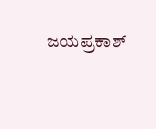ಜಯಪ್ರಕಾಶ್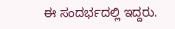ಈ ಸಂದರ್ಭದಲ್ಲಿ ಇದ್ದರು.